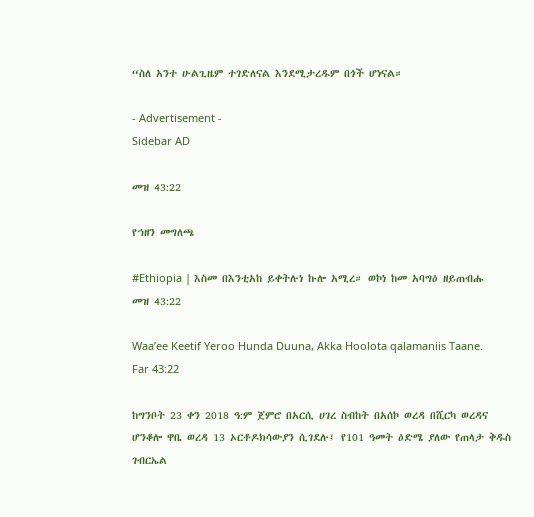“ስለ አንተ ሁልጊዜም ተገድለናል እንደሚታረዱም በጎች ሆነናል።

- Advertisement -
Sidebar AD

መዝ 43:22

የኀዘን መግለጫ

#Ethiopia | እስመ በእንቲአከ ይቀትሉነ ኩሎ አሚረ። ወኮነ ከመ አባግዕ ዘይጠብሑ
መዝ 43:22

Waa’ee Keetif Yeroo Hunda Duuna, Akka Hoolota qalamaniis Taane. Far 43:22

ከግንቦት 23 ቀን 2018 ዓ:ም ጀምሮ በአርሲ ሀገረ ስብከት በአሰኮ ወረዳ በሺርካ ወረዳና ሆንቆሎ ዋቤ ወረዳ 13 ኦርቶዶክሳውያን ሲገደሉ፤ የ101 ዓመት ዕድሜ ያለው የጠላታ ቅዱስ ገብርኤል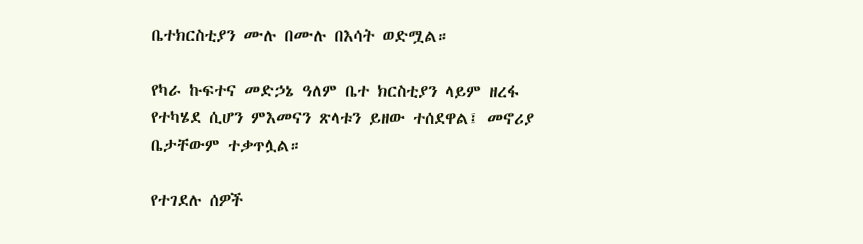ቤተክርስቲያን ሙሉ በሙሉ በእሳት ወድሟል።

የካራ ኩፍተና መድኃኔ ዓለም ቤተ ክርስቲያን ላይም ዘረፋ የተካሄደ ሲሆን ምእመናን ጽላቱን ይዘው ተሰደዋል፤ መኖሪያ ቤታቸውም ተቃጥሏል።

የተገደሉ ሰዎች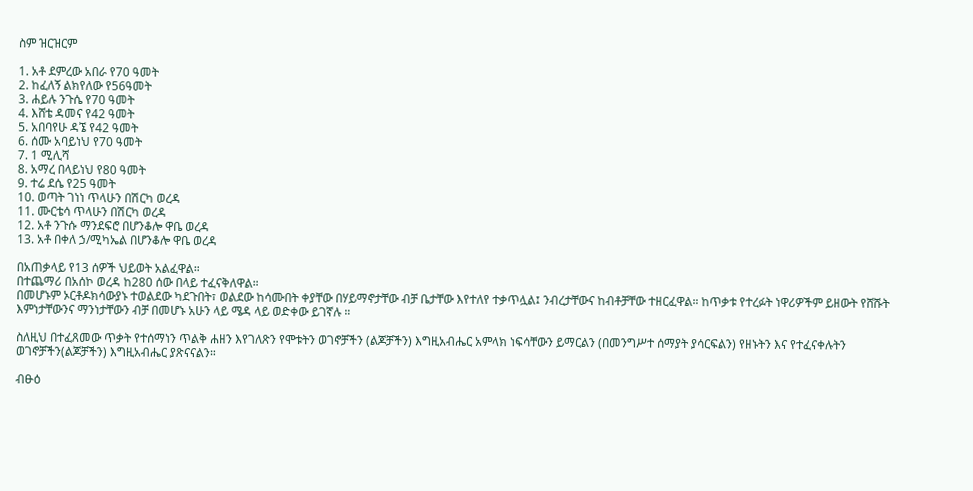ስም ዝርዝርም

1. አቶ ደምረው አበራ የ70 ዓመት
2. ከፈለኝ ልክየለው የ56ዓመት
3. ሐይሉ ንጉሴ የ70 ዓመት
4. እሸቴ ዳመና የ42 ዓመት
5. አበባየሁ ዳኜ የ42 ዓመት
6. ሰሙ አባይነህ የ70 ዓመት
7. 1 ሚሊሻ
8. አማረ በላይነህ የ80 ዓመት
9. ተሬ ደሴ የ25 ዓመት
10. ወጣት ገነነ ጥላሁን በሽርካ ወረዳ
11. ሙርቴሳ ጥላሁን በሽርካ ወረዳ
12. አቶ ንጉሱ ማንደፍሮ በሆንቆሎ ዋቤ ወረዳ
13. አቶ በቀለ ኃ/ሚካኤል በሆንቆሎ ዋቤ ወረዳ

በአጠቃላይ የ13 ሰዎች ህይወት አልፈዋል።
በተጨማሪ በአሰኮ ወረዳ ከ280 ሰው በላይ ተፈናቅለዋል።
በመሆኑም ኦርቶዶክሳውያኑ ተወልደው ካደጉበት፣ ወልደው ከሳሙበት ቀያቸው በሃይማኖታቸው ብቻ ቤታቸው እየተለየ ተቃጥሏል፤ ንብረታቸውና ከብቶቻቸው ተዘርፈዋል። ከጥቃቱ የተረፉት ነዋሪዎችም ይዘውት የሸሹት እምነታቸውንና ማንነታቸውን ብቻ በመሆኑ አሁን ላይ ሜዳ ላይ ወድቀው ይገኛሉ ።

ስለዚህ በተፈጸመው ጥቃት የተሰማነን ጥልቅ ሐዘን እየገለጽን የሞቱትን ወገኖቻችን (ልጆቻችን) እግዚአብሔር አምላክ ነፍሳቸውን ይማርልን (በመንግሥተ ሰማያት ያሳርፍልን) የዘኑትን እና የተፈናቀሉትን ወገኖቻችን(ልጆቻችን) እግዚአብሔር ያጽናናልን።

ብፁዕ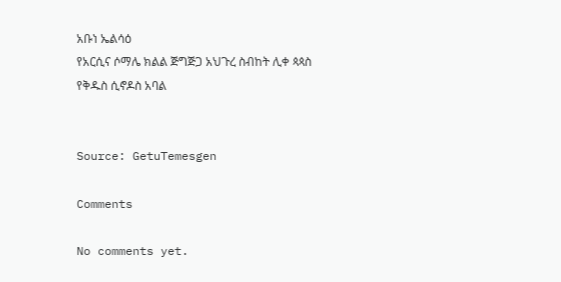አቡነ ኤልሳዕ
የአርሲና ሶማሌ ክልል ጅግጅጋ አህጉረ ስብከት ሊቀ ጳጳስ
የቅዱስ ሲኖዶስ አባል


Source: GetuTemesgen

Comments

No comments yet.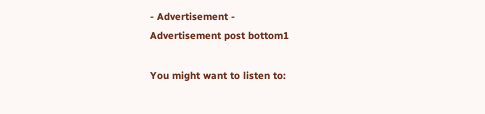- Advertisement -
Advertisement post bottom1

You might want to listen to: